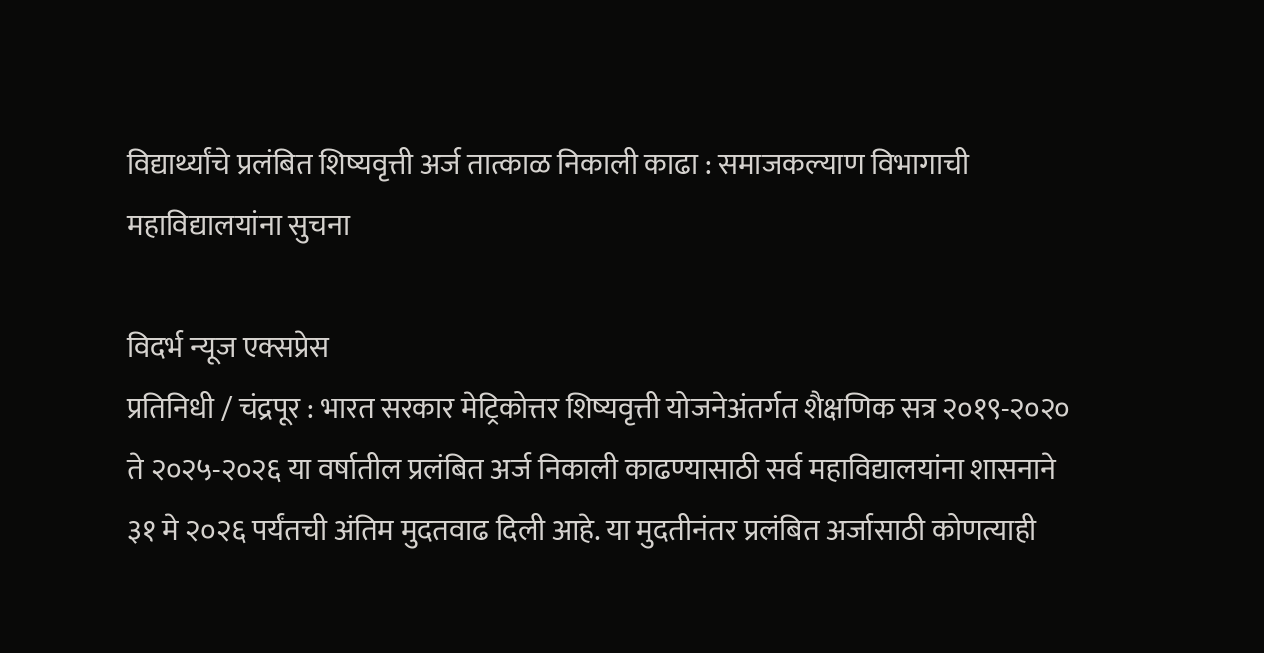विद्यार्थ्यांचे प्रलंबित शिष्यवृत्ती अर्ज तात्काळ निकाली काढा : समाजकल्याण विभागाची महाविद्यालयांना सुचना

विदर्भ न्यूज एक्सप्रेस
प्रतिनिधी / चंद्रपूर : भारत सरकार मेट्रिकोत्तर शिष्यवृत्ती योजनेअंतर्गत शैक्षणिक सत्र २०१९-२०२० ते २०२५-२०२६ या वर्षातील प्रलंबित अर्ज निकाली काढण्यासाठी सर्व महाविद्यालयांना शासनाने ३१ मे २०२६ पर्यंतची अंतिम मुदतवाढ दिली आहे. या मुदतीनंतर प्रलंबित अर्जासाठी कोणत्याही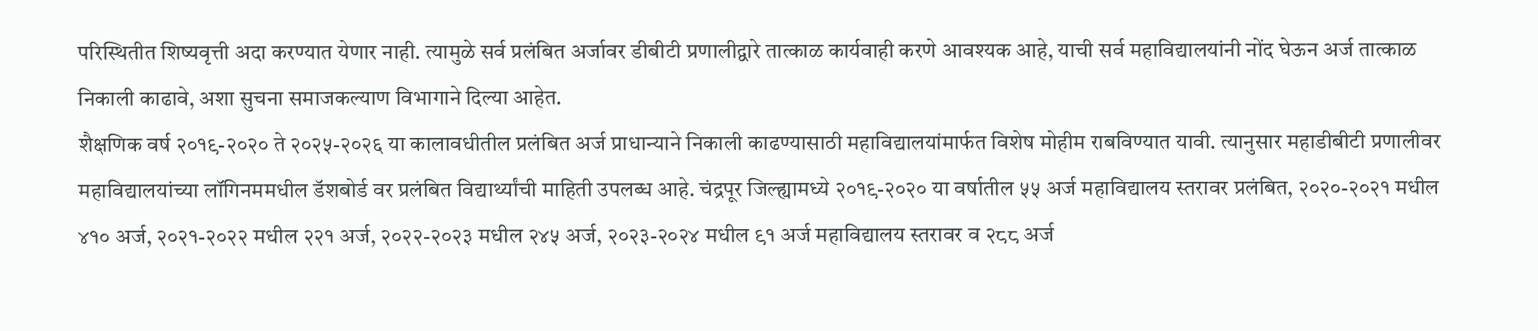परिस्थितीत शिष्यवृत्ती अदा करण्यात येणार नाही. त्यामुळे सर्व प्रलंबित अर्जावर डीबीटी प्रणालीद्वारे तात्काळ कार्यवाही करणे आवश्यक आहे, याची सर्व महाविद्यालयांनी नोंद घेऊन अर्ज तात्काळ निकाली काढावे, अशा सुचना समाजकल्याण विभागाने दिल्या आहेत.
शैक्षणिक वर्ष २०१९-२०२० ते २०२५-२०२६ या कालावधीतील प्रलंबित अर्ज प्राधान्याने निकाली काढण्यासाठी महाविद्यालयांमार्फत विशेष मोहीम राबविण्यात यावी. त्यानुसार महाडीबीटी प्रणालीवर महाविद्यालयांच्या लॉगिनममधील डॅशबोर्ड वर प्रलंबित विद्यार्थ्यांची माहिती उपलब्ध आहे. चंद्रपूर जिल्ह्यामध्ये २०१९-२०२० या वर्षातील ५५ अर्ज महाविद्यालय स्तरावर प्रलंबित, २०२०-२०२१ मधील ४१० अर्ज, २०२१-२०२२ मधील २२१ अर्ज, २०२२-२०२३ मधील २४५ अर्ज, २०२३-२०२४ मधील ९१ अर्ज महाविद्यालय स्तरावर व २८८ अर्ज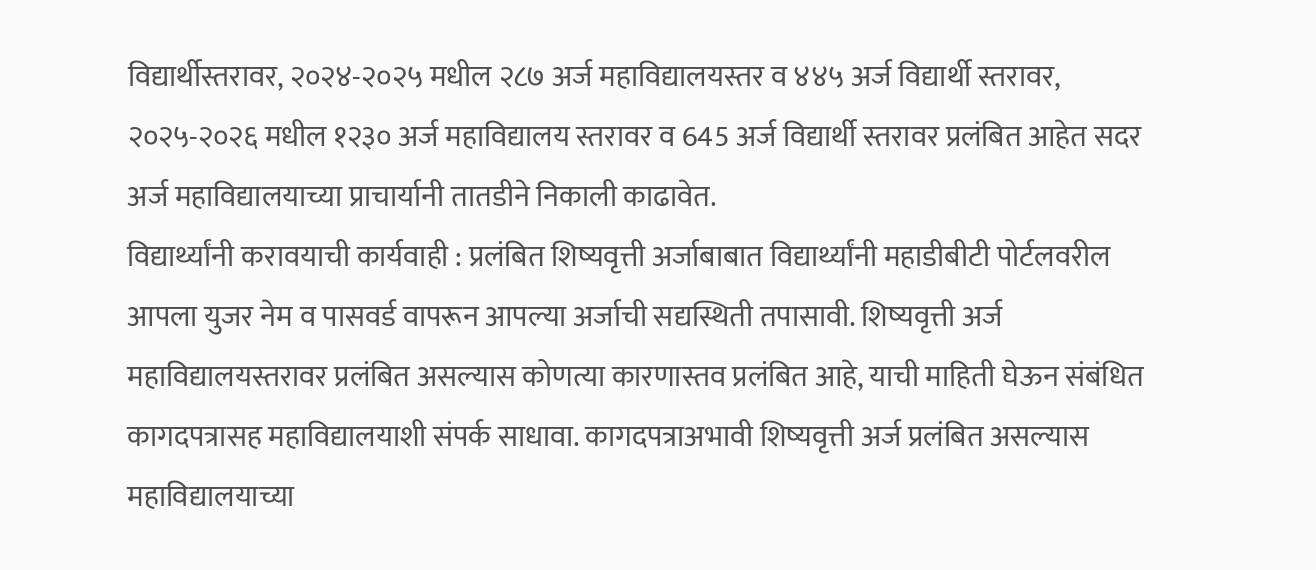विद्यार्थीस्तरावर, २०२४-२०२५ मधील २८७ अर्ज महाविद्यालयस्तर व ४४५ अर्ज विद्यार्थी स्तरावर, २०२५-२०२६ मधील १२३० अर्ज महाविद्यालय स्तरावर व 645 अर्ज विद्यार्थी स्तरावर प्रलंबित आहेत सदर अर्ज महाविद्यालयाच्या प्राचार्यानी तातडीने निकाली काढावेत.
विद्यार्थ्यांनी करावयाची कार्यवाही : प्रलंबित शिष्यवृत्ती अर्जाबाबात विद्यार्थ्यांनी महाडीबीटी पोर्टलवरील आपला युजर नेम व पासवर्ड वापरून आपल्या अर्जाची सद्यस्थिती तपासावी. शिष्यवृत्ती अर्ज महाविद्यालयस्तरावर प्रलंबित असल्यास कोणत्या कारणास्तव प्रलंबित आहे, याची माहिती घेऊन संबंधित कागदपत्रासह महाविद्यालयाशी संपर्क साधावा. कागदपत्राअभावी शिष्यवृत्ती अर्ज प्रलंबित असल्यास महाविद्यालयाच्या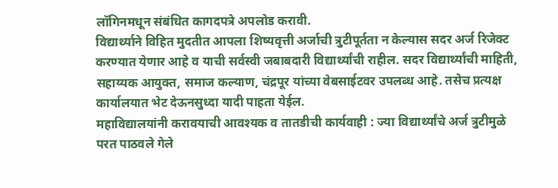लॉगिनमधून संबंधित कागदपत्रे अपलोड करावी.
विद्यार्थ्याने विहित मुदतीत आपला शिष्यवृत्ती अर्जाची त्रुटीपूर्तता न केल्यास सदर अर्ज रिजेक्ट करण्यात येणार आहे व याची सर्वस्वी जबाबदारी विद्यार्थ्यांची राहील. सदर विद्यार्थ्यांची माहिती, सहाय्यक आयुक्त, समाज कल्याण, चंद्रपूर यांच्या वेबसाईटवर उपलब्ध आहे. तसेच प्रत्यक्ष कार्यालयात भेट देऊनसुध्दा यादी पाहता येईल.
महाविद्यालयांनी करावयाची आवश्यक व तातडीची कार्यवाही : ज्या विद्यार्थ्यांचे अर्ज त्रुटीमुळे परत पाठवले गेले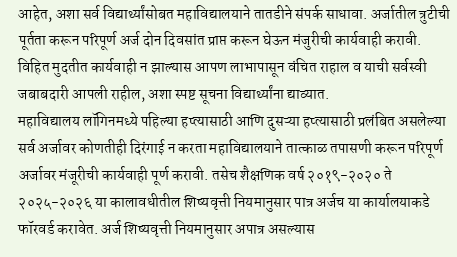आहेत, अशा सर्व विद्यार्थ्यांसोबत महाविद्यालयाने तातडीने संपर्क साधावा. अर्जातील त्रुटीची पूर्तता करून परिपूर्ण अर्ज दोन दिवसांत प्राप्त करून घेऊन मंजुरीची कार्यवाही करावी. विहित मुदतीत कार्यवाही न झाल्यास आपण लाभापासून वंचित राहाल व याची सर्वस्वी जबाबदारी आपली राहील, अशा स्पष्ट सूचना विद्यार्थ्यांना द्याव्यात.
महाविद्यालय लॉगिनमध्ये पहिल्या हप्त्यासाठी आणि दुसऱ्या हप्त्यासाठी प्रलंबित असलेल्या सर्व अर्जावर कोणतीही दिरंगाई न करता महाविद्यालयाने तात्काळ तपासणी करून परिपूर्ण अर्जावर मंजूरीची कार्यवाही पूर्ण करावी. तसेच शैक्षणिक वर्ष २०१९-२०२० ते २०२५-२०२६ या कालावधीतील शिष्यवृत्ती नियमानुसार पात्र अर्जच या कार्यालयाकडे फॉरवर्ड करावेत. अर्ज शिष्यवृत्ती नियमानुसार अपात्र असल्यास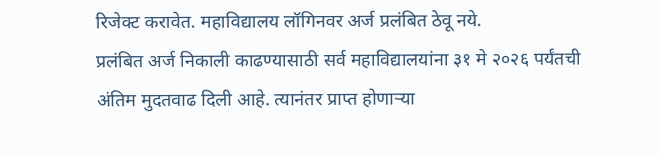रिजेक्ट करावेत. महाविद्यालय लॉगिनवर अर्ज प्रलंबित ठेवू नये.
प्रलंबित अर्ज निकाली काढण्यासाठी सर्व महाविद्यालयांना ३१ मे २०२६ पर्यंतची अंतिम मुदतवाढ दिली आहे. त्यानंतर प्राप्त होणाऱ्या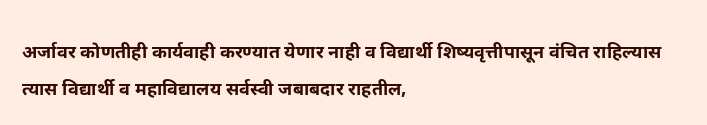अर्जावर कोणतीही कार्यवाही करण्यात येणार नाही व विद्यार्थी शिष्यवृत्तीपासून वंचित राहिल्यास त्यास विद्यार्थी व महाविद्यालय सर्वस्वी जबाबदार राहतील,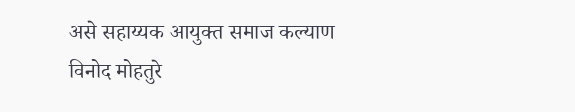असे सहाय्यक आयुक्त समाज कल्याण विनोद मोहतुरे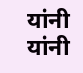यांनी यांनी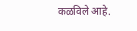कळविले आहे.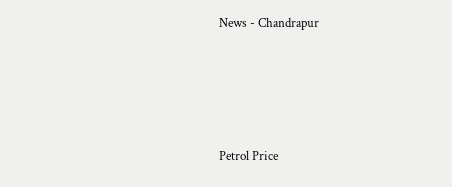News - Chandrapur




Petrol Price